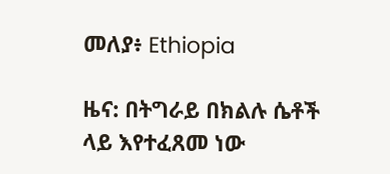መለያ፥ Ethiopia

ዜና: በትግራይ በክልሉ ሴቶች ላይ እየተፈጸመ ነው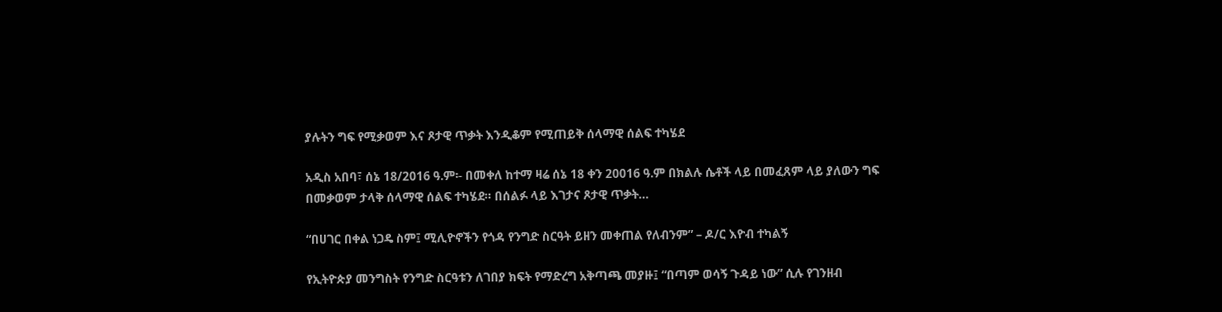ያሉትን ግፍ የሚቃወም እና ጾታዊ ጥቃት እንዲቆም የሚጠይቅ ሰላማዊ ሰልፍ ተካሄደ

አዲስ አበባ፣ ሰኔ 18/2016 ዓ.ም፡- በመቀለ ከተማ ዛሬ ሰኔ 18 ቀን 20016 ዓ.ም በክልሉ ሴቶች ላይ በመፈጸም ላይ ያለውን ግፍ በመቃወም ታላቅ ሰላማዊ ሰልፍ ተካሄደ። በሰልፉ ላይ እገታና ጾታዊ ጥቃት…

“በሀገር በቀል ነጋዴ ስም፤ ሚሊዮኖችን የጎዳ የንግድ ስርዓት ይዘን መቀጠል የለብንም” – ዶ/ር እዮብ ተካልኝ

የኢትዮጵያ መንግስት የንግድ ስርዓቱን ለገበያ ክፍት የማድረግ አቅጣጫ መያዙ፤ “በጣም ወሳኝ ጉዳይ ነው” ሲሉ የገንዘብ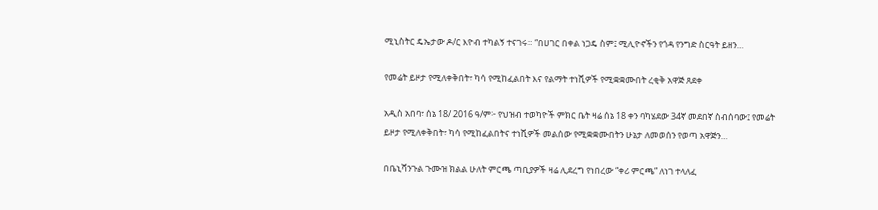ሚኒስትር ዴኤታው ዶ/ር እዮብ ተካልኝ ተናገሩ። “በሀገር በቀል ነጋዴ ስም፤ ሚሊዮኖችን የጎዳ የንግድ ስርዓት ይዘን…

የመሬት ይዞታ የሚለቀቅበት፣ ካሳ የሚከፈልበት እና የልማት ተነሺዎች የሚቋቋሙበት ረቂቅ አዋጅ ጸደቀ

አዲስ አበባ፣ ሰኔ 18/ 2016 ዓ/ም፦ የህዝብ ተወካዮች ምክር ቤት ዛሬ ሰኔ 18 ቀን ባካሄደው 34ኛ መደበኛ ስብሰባው፤ የመሬት ይዞታ የሚለቀቅበት፣ ካሳ የሚከፈልበትና ተነሺዎች መልሰው የሚቋቋሙበትን ሁኔታ ለመወሰን የወጣ አዋጅን…

በቤኒሻንጉል ጉሙዝ ክልል ሁለት ምርጫ ጣቢያዎች ዛሬ ሊደረግ የነበረው “ቀሪ ምርጫ” ለነገ ተላለፈ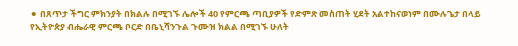⚫ በጸጥታ ችግር ምክንያት በክልሉ በሚገኙ ሌሎች 40 የምርጫ ጣቢያዎች የድምጽ መስጠት ሂደት አልተከናወነም በሙሉጌታ በላይ የኢትዮጵያ ብሔራዊ ምርጫ ቦርድ በቤኒሻንጉል ጉሙዝ ክልል በሚገኙ ሁለት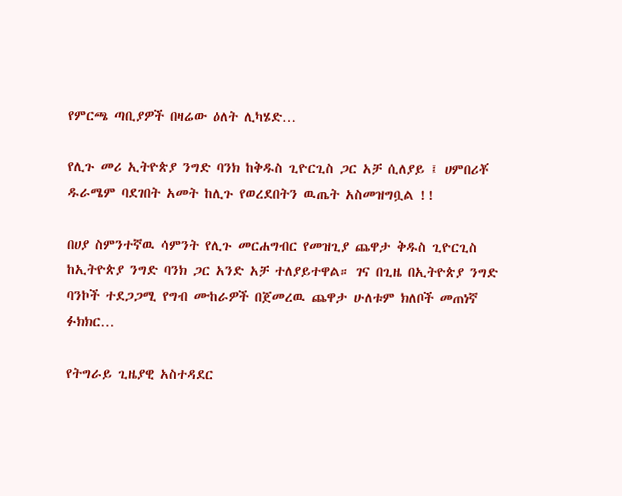የምርጫ ጣቢያዎች በዛሬው ዕለት ሊካሄድ…

የሊጉ መሪ ኢትዮጵያ ንግድ ባንክ ከቅዱስ ጊዮርጊስ ጋር አቻ ሲለያይ ፤ ሀምበሪቾ ዱራሜም ባደገበት አመት ከሊጉ የወረደበትን ዉጤት አስመዝግቧል !!

በሀያ ስምንተኛዉ ሳምንት የሊጉ መርሐግብር የመዝጊያ ጨዋታ ቅዱስ ጊዮርጊስ ከኢትዮጵያ ንግድ ባንክ ጋር አንድ አቻ ተለያይተዋል። ገና በጊዜ በኢትዮጵያ ንግድ ባንኮች ተደጋጋሚ የግብ ሙከራዎች በጀመረዉ ጨዋታ ሁለቱም ክለቦች መጠነኛ ፉክክር…

የትግራይ ጊዜያዊ አስተዳደር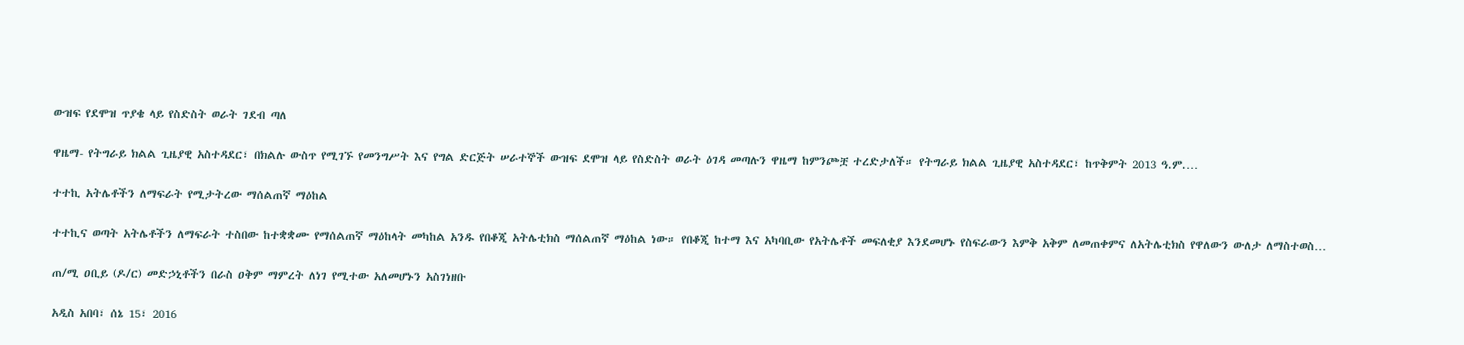ውዝፍ የደሞዝ ጥያቄ ላይ የስድስት ወራት ገደብ ጣለ

ዋዜማ- የትግራይ ክልል ጊዜያዊ አስተዳደር፣ በክልሉ ውስጥ የሚገኙ የመንግሥት እና የግል ድርጅት ሠራተኞች ውዝፍ ደሞዝ ላይ የስድስት ወራት ዕገዳ መጣሉን ዋዜማ ከምንጮቿ ተረድታለች። የትግራይ ክልል ጊዜያዊ አስተዳደር፣ ከጥቅምት 2013 ዓ.ም.…

ተተኪ አትሌቶችን ለማፍራት የሚታትረው ማሰልጠኛ ማዕከል

ተተኪና ወጣት አትሌቶችን ለማፍራት ተስበው ከተቋቋሙ የማሰልጠኛ ማዕከላት መካከል አንዱ የበቆጂ አትሌቲክስ ማሰልጠኛ ማዕከል ነው። የበቆጂ ከተማ እና አካባቢው የአትሌቶች መፍለቂያ እንደመሆኑ የስፍራውን እምቅ አቅም ለመጠቀምና ለአትሌቲክስ የዋለውን ውለታ ለማስተወስ…

ጠ/ሚ ዐቢይ (ዶ/ር) መድኃኒቶችን በራስ ዐቅም ማምረት ለነገ የሚተው አለመሆኑን አስገነዘቡ

አዲስ አበባ፣ ሰኔ 15፣ 2016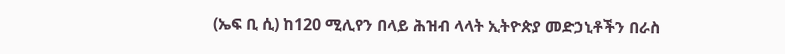(ኤፍ ቢ ሲ) ከ120 ሚሊየን በላይ ሕዝብ ላላት ኢትዮጵያ መድኃኒቶችን በራስ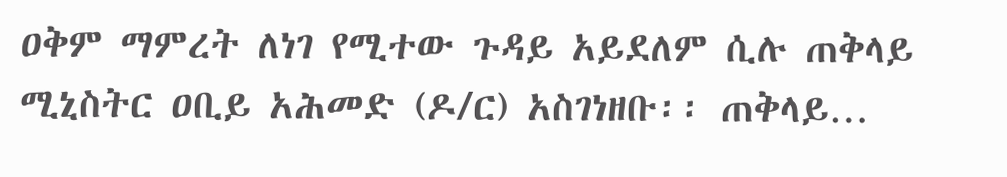ዐቅም ማምረት ለነገ የሚተው ጉዳይ አይደለም ሲሉ ጠቅላይ ሚኒስትር ዐቢይ አሕመድ (ዶ/ር) አስገነዘቡ፡፡ ጠቅላይ…